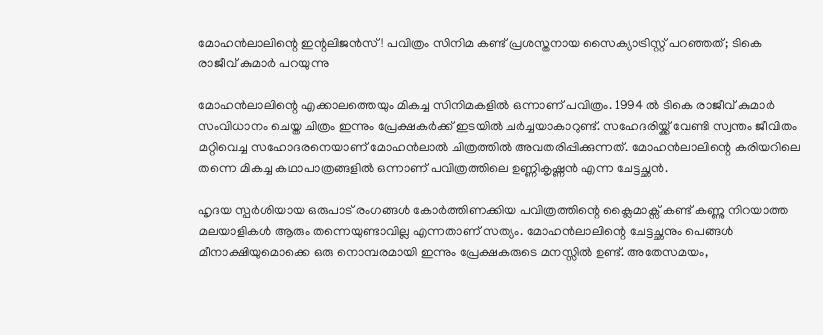മോഹൻലാലിന്റെ ഇന്റലിജൻസ്! പവിത്രം സിനിമ കണ്ട് പ്രശസ്തനായ സൈക്യാട്രിസ്റ്റ് പറഞ്ഞത്; ടികെ രാജീവ് കുമാർ പറയുന്നു

മോഹൻലാലിന്റെ എക്കാലത്തെയും മികച്ച സിനിമകളിൽ ഒന്നാണ് പവിത്രം. 1994 ൽ ടികെ രാജീവ് കുമാർ സംവിധാനം ചെയ്ത ചിത്രം ഇന്നും പ്രേക്ഷകർക്ക് ഇടയിൽ ചർച്ചയാകാറുണ്ട്. സഹേദരിയ്ക്ക് വേണ്ടി സ്വന്തം ജീവിതം മറ്റിവെച്ച സഹോദരനെയാണ് മോഹൻലാൽ ചിത്രത്തിൽ അവതരിപ്പിക്കുന്നത്. മോഹൻലാലിന്റെ കരിയറിലെ തന്നെ മികച്ച കഥാപാത്രങ്ങളിൽ ഒന്നാണ് പവിത്രത്തിലെ ഉണ്ണികൃഷ്ണൻ എന്ന ചേട്ടച്ഛൻ.

ഹൃദയ സ്പർശിയായ ഒരുപാട് രംഗങ്ങൾ കോർത്തിണക്കിയ പവിത്രത്തിന്റെ ക്ലൈമാക്സ് കണ്ട് കണ്ണു നിറയാത്ത മലയാളികൾ ആരും തന്നെയുണ്ടാവില്ല എന്നതാണ് സത്യം. മോഹൻലാലിന്റെ ചേട്ടച്ഛനും പെങ്ങൾ മീനാക്ഷിയുമൊക്കെ ഒരു നൊമ്പരമായി ഇന്നും പ്രേക്ഷകരുടെ മനസ്സിൽ ഉണ്ട്. അതേസമയം,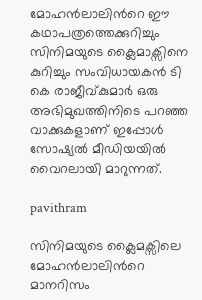മോഹൻലാലിൻറെ ഈ കഥാപത്രത്തെക്കുറിച്ചും സിനിമയുടെ ക്ലൈമാക്സിനെ കുറിച്ചും സംവിധായകൻ ടി കെ രാജീവ്കുമാർ ഒരു അഭിമുഖത്തിനിടെ പറഞ്ഞ വാക്കുകളാണ് ഇപ്പോൾ സോഷ്യൽ മീഡിയയിൽ വൈറലായി മാറുന്നത്.

pavithram

സിനിമയുടെ ക്ലൈമക്സിലെ മോഹൻലാലിൻറെ മാനറിസം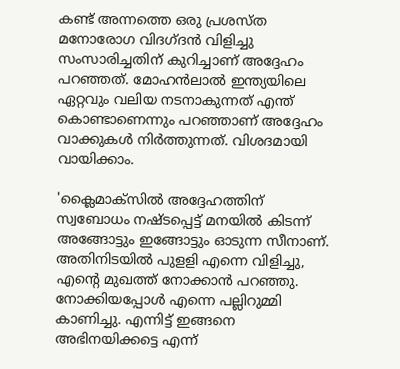കണ്ട് അന്നത്തെ ഒരു പ്രശസ്‌ത മനോരോഗ വിദഗ്ദൻ വിളിച്ചു സംസാരിച്ചതിന് കുറിച്ചാണ് അദ്ദേഹം പറഞ്ഞത്. മോഹൻലാൽ ഇന്ത്യയിലെ ഏറ്റവും വലിയ നടനാകുന്നത് എന്ത് കൊണ്ടാണെന്നും പറഞ്ഞാണ് അദ്ദേഹം വാക്കുകൾ നിർത്തുന്നത്. വിശദമായി വായിക്കാം.

'ക്ലൈമാക്സിൽ അദ്ദേഹത്തിന് സ്വബോധം നഷ്ടപ്പെട്ട് മനയിൽ കിടന്ന് അങ്ങോട്ടും ഇങ്ങോട്ടും ഓടുന്ന സീനാണ്. അതിനിടയിൽ പുളളി എന്നെ വിളിച്ചു, എന്റെ മുഖത്ത് നോക്കാൻ പറഞ്ഞു. നോക്കിയപ്പോൾ എന്നെ പല്ലിറുമ്മി കാണിച്ചു. എന്നിട്ട് ഇങ്ങനെ അഭിനയിക്കട്ടെ എന്ന്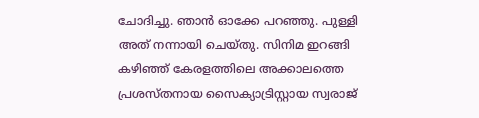ചോദിച്ചു. ഞാൻ ഓക്കേ പറഞ്ഞു. പുള്ളി അത് നന്നായി ചെയ്തു. സിനിമ ഇറങ്ങി കഴിഞ്ഞ് കേരളത്തിലെ അക്കാലത്തെ പ്രശസ്തനായ സൈക്യാട്രിസ്റ്റായ സ്വരാജ്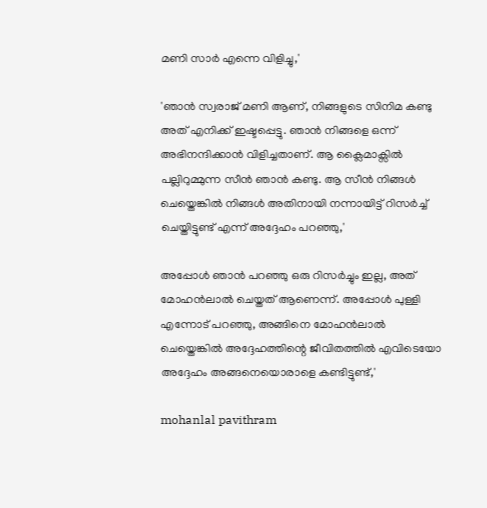മണി സാർ എന്നെ വിളിച്ചു,'

'ഞാൻ സ്വരാജ് മണി ആണ്, നിങ്ങളുടെ സിനിമ കണ്ടു അത് എനിക്ക് ഇഷ്ടപ്പെട്ടു. ഞാൻ നിങ്ങളെ ഒന്ന് അഭിനന്ദിക്കാൻ വിളിച്ചതാണ്. ആ ക്ലൈമാക്സിൽ പല്ലിറുമ്മുന്ന സീൻ ഞാൻ കണ്ടു. ആ സീൻ നിങ്ങൾ ചെയ്തെങ്കിൽ നിങ്ങൾ അതിനായി നന്നായിട്ട് റിസർച്ച് ചെയ്തിട്ടുണ്ട് എന്ന് അദ്ദേഹം പറഞ്ഞു,'

അപ്പോൾ ഞാൻ പറഞ്ഞു ഒരു റിസർച്ചും ഇല്ല, അത് മോഹൻലാൽ ചെയ്തത് ആണെന്ന്. അപ്പോൾ പുള്ളി എന്നോട് പറഞ്ഞു, അങ്ങിനെ മോഹൻലാൽ ചെയ്തെങ്കിൽ അദ്ദേഹത്തിന്റെ ജീവിതത്തിൽ എവിടെയോ അദ്ദേഹം അങ്ങനെയൊരാളെ കണ്ടിട്ടുണ്ട്,'

mohanlal pavithram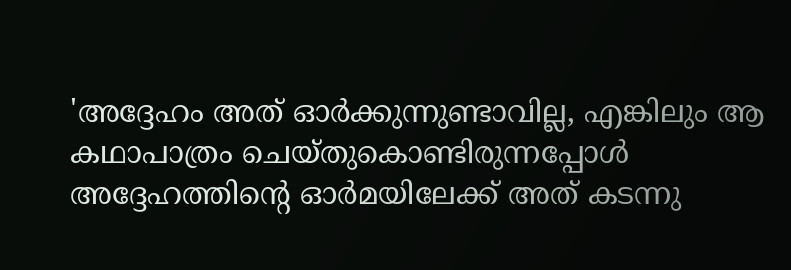'അദ്ദേഹം അത് ഓർക്കുന്നുണ്ടാവില്ല, എങ്കിലും ആ കഥാപാത്രം ചെയ്തുകൊണ്ടിരുന്നപ്പോൾ അദ്ദേഹത്തിന്റെ ഓർമയിലേക്ക് അത് കടന്നു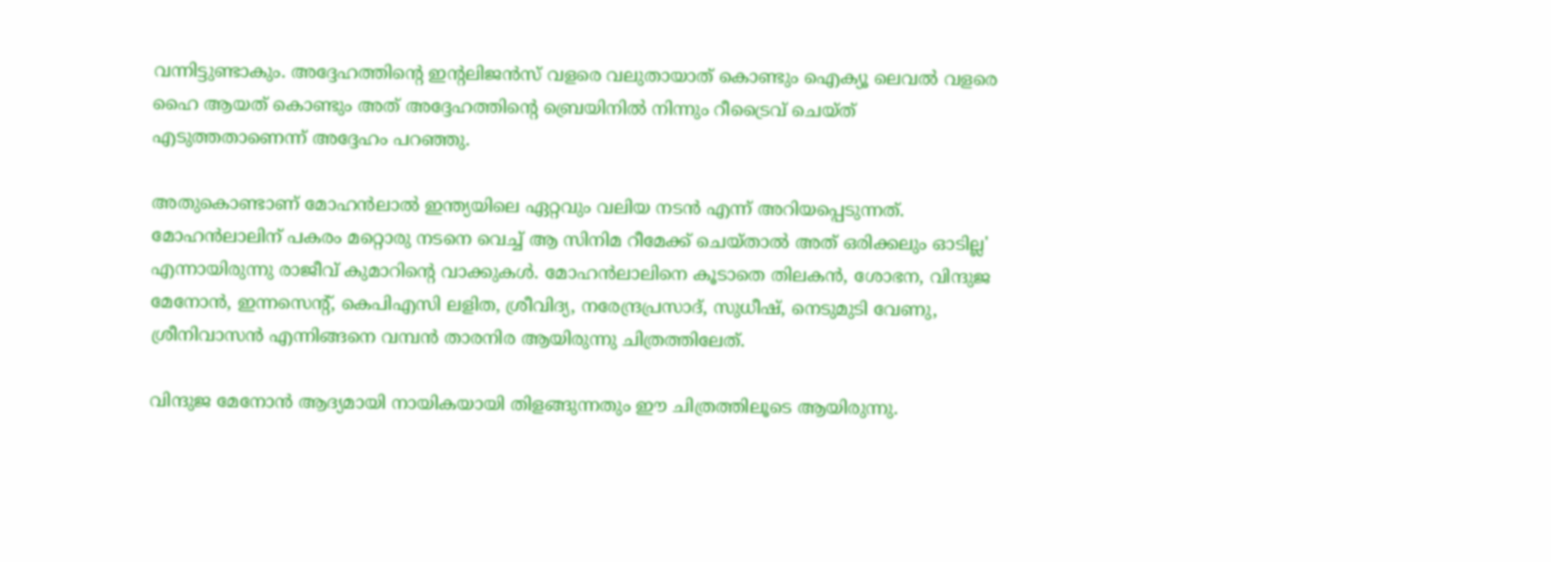വന്നിട്ടുണ്ടാകും. അദ്ദേഹത്തിന്റെ ഇന്റലിജൻസ് വളരെ വലുതായാത് കൊണ്ടും ഐക്യൂ ലെവൽ വളരെ ഹൈ ആയത് കൊണ്ടും അത് അദ്ദേഹത്തിന്റെ ബ്രെയിനിൽ നിന്നും റീട്രൈവ് ചെയ്ത് എടുത്തതാണെന്ന് അദ്ദേഹം പറഞ്ഞു.

അതുകൊണ്ടാണ് മോഹൻലാൽ ഇന്ത്യയിലെ ഏറ്റവും വലിയ നടൻ എന്ന് അറിയപ്പെടുന്നത്. മോഹൻലാലിന് പകരം മറ്റൊരു നടനെ വെച്ച് ആ സിനിമ റീമേക്ക് ചെയ്‌താൽ അത് ഒരിക്കലും ഓടില്ല' എന്നായിരുന്നു രാജീവ് കുമാറിന്റെ വാക്കുകൾ. മോഹൻലാലിനെ കൂടാതെ തിലകൻ, ശോഭന, വിന്ദുജ മേനോൻ, ഇന്നസെൻ്റ്, കെപിഎസി ലളിത, ശ്രീവിദ്യ, നരേന്ദ്രപ്രസാദ്, സുധീഷ്, നെടുമുടി വേണു, ശ്രീനിവാസൻ എന്നിങ്ങനെ വമ്പൻ താരനിര ആയിരുന്നു ചിത്രത്തിലേത്.

വിന്ദുജ മേനോൻ ആദ്യമായി നായികയായി തിളങ്ങുന്നതും ഈ ചിത്രത്തിലൂടെ ആയിരുന്നു.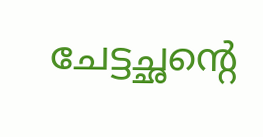ചേട്ടച്ഛന്റെ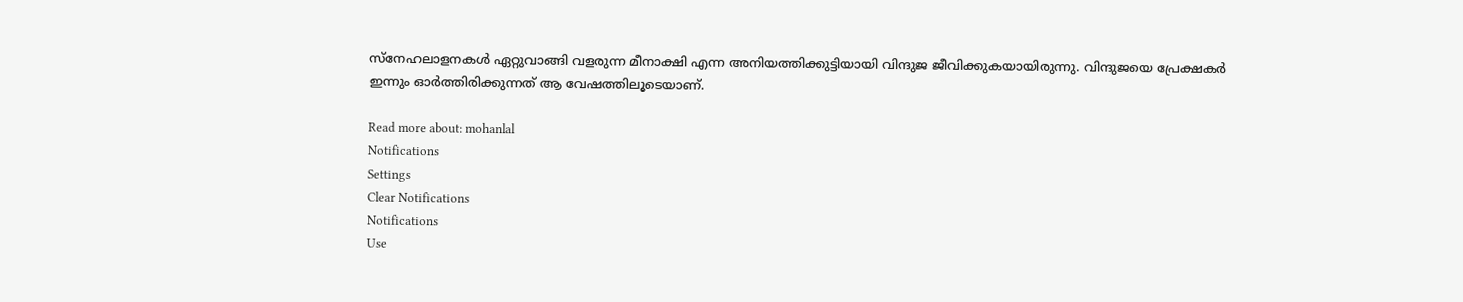സ്നേഹലാളനകൾ ഏറ്റുവാങ്ങി വളരുന്ന മീനാക്ഷി എന്ന അനിയത്തിക്കുട്ടിയായി വിന്ദുജ ജീവിക്കുകയായിരുന്നു. വിന്ദുജയെ പ്രേക്ഷകർ ഇന്നും ഓർത്തിരിക്കുന്നത് ആ വേഷത്തിലൂടെയാണ്.

Read more about: mohanlal
Notifications
Settings
Clear Notifications
Notifications
Use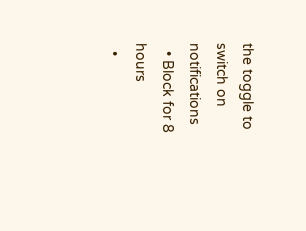the toggle to switch on notifications
  • Block for 8 hours
  •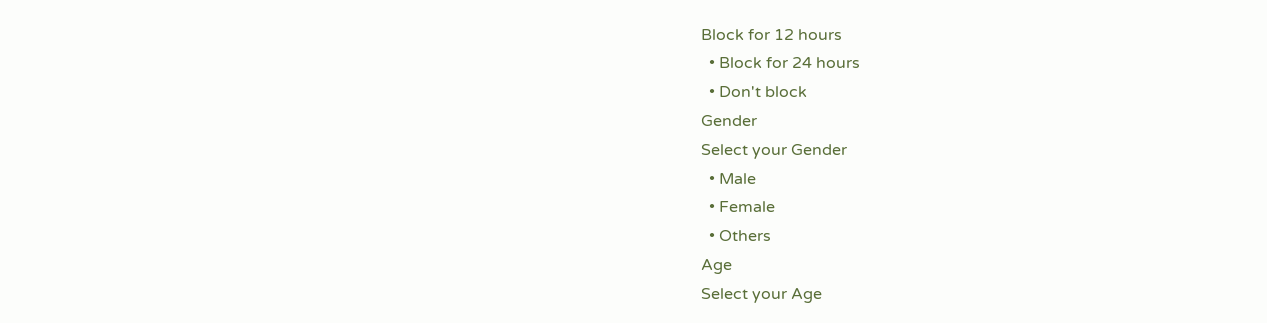Block for 12 hours
  • Block for 24 hours
  • Don't block
Gender
Select your Gender
  • Male
  • Female
  • Others
Age
Select your Age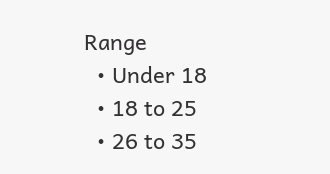Range
  • Under 18
  • 18 to 25
  • 26 to 35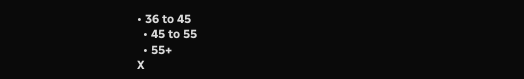• 36 to 45
  • 45 to 55
  • 55+
X